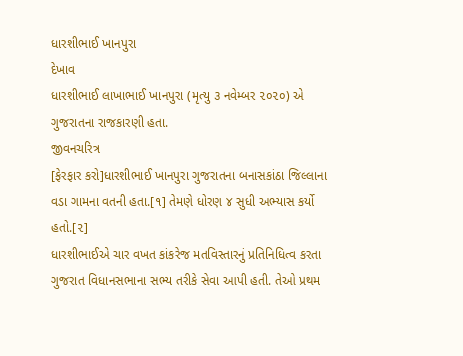ધારશીભાઈ ખાનપુરા
દેખાવ
ધારશીભાઈ લાખાભાઈ ખાનપુરા (મૃત્યુ ૩ નવેમ્બર ૨૦૨૦) એ ગુજરાતના રાજકારણી હતા.
જીવનચરિત્ર
[ફેરફાર કરો]ધારશીભાઈ ખાનપુરા ગુજરાતના બનાસકાંઠા જિલ્લાના વડા ગામના વતની હતા.[૧] તેમણે ધોરણ ૪ સુધી અભ્યાસ કર્યો હતો.[૨]
ધારશીભાઈએ ચાર વખત કાંકરેજ મતવિસ્તારનું પ્રતિનિધિત્વ કરતા ગુજરાત વિધાનસભાના સભ્ય તરીકે સેવા આપી હતી. તેઓ પ્રથમ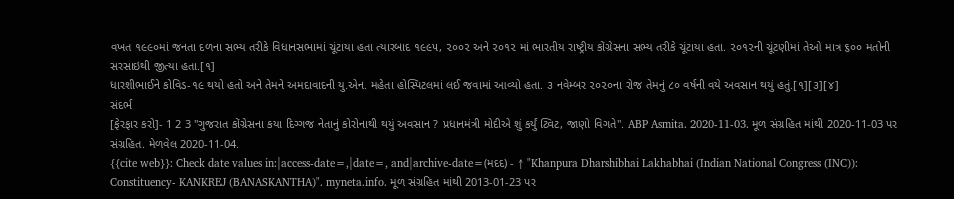વખત ૧૯૯૦માં જનતા દળના સભ્ય તરીકે વિધાનસભામાં ચૂંટાયા હતા ત્યારબાદ ૧૯૯૫, ૨૦૦૨ અને ૨૦૧૨ માં ભારતીય રાષ્ટ્રીય કોંગ્રેસના સભ્ય તરીકે ચૂંટાયા હતા. ૨૦૧૨ની ચૂંટણીમાં તેઓ માત્ર ૬૦૦ મતોની સરસાઇથી જીત્યા હતા.[૧]
ધારશીભાઈને કોવિડ-૧૯ થયો હતો અને તેમને અમદાવાદની યુ.એન. મહેતા હોસ્પિટલમાં લઈ જવામાં આવ્યો હતા. ૩ નવેમ્બર ૨૦૨૦ના રોજ તેમનું ૮૦ વર્ષની વયે અવસાન થયું હતું.[૧][૩][૪]
સંદર્ભ
[ફેરફાર કરો]- 1 2 3 "ગુજરાત કોંગ્રેસના કયા દિગ્ગજ નેતાનું કોરોનાથી થયું અવસાન ? પ્રધાનમંત્રી મોદીએ શું કર્યું ટ્વિટ, જાણો વિગતે". ABP Asmita. 2020-11-03. મૂળ સંગ્રહિત માંથી 2020-11-03 પર સંગ્રહિત. મેળવેલ 2020-11-04.
{{cite web}}: Check date values in:|access-date=,|date=, and|archive-date=(મદદ) - ↑ "Khanpura Dharshibhai Lakhabhai (Indian National Congress (INC)): Constituency- KANKREJ (BANASKANTHA)". myneta.info. મૂળ સંગ્રહિત માંથી 2013-01-23 પર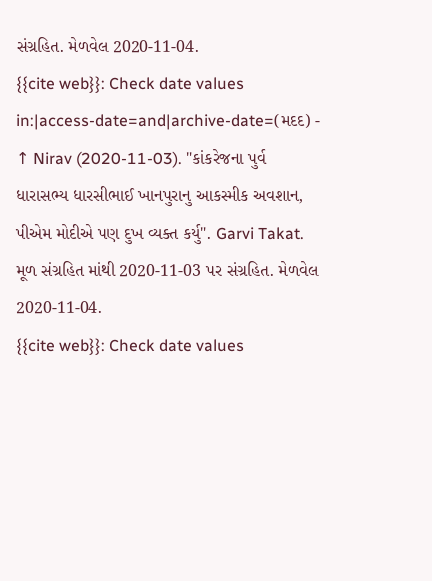સંગ્રહિત. મેળવેલ 2020-11-04.
{{cite web}}: Check date values in:|access-date=and|archive-date=(મદદ) - ↑ Nirav (2020-11-03). "કાંકરેજના પુર્વ ધારાસભ્ય ધારસીભાઈ ખાનપુરાનુ આકસ્મીક અવશાન, પીએમ મોદીએ પણ દુખ વ્યક્ત કર્યુ". Garvi Takat. મૂળ સંગ્રહિત માંથી 2020-11-03 પર સંગ્રહિત. મેળવેલ 2020-11-04.
{{cite web}}: Check date values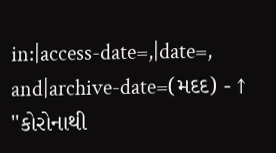in:|access-date=,|date=, and|archive-date=(મદદ) - ↑ "કોરોનાથી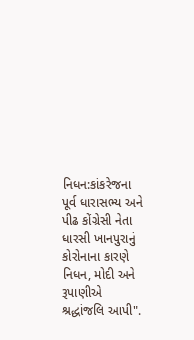નિધન:કાંકરેજના પૂર્વ ધારાસભ્ય અને પીઢ કોંગ્રેસી નેતા ધારસી ખાનપુરાનું કોરોનાના કારણે નિધન, મોદી અને રૂપાણીએ શ્રદ્ધાંજલિ આપી".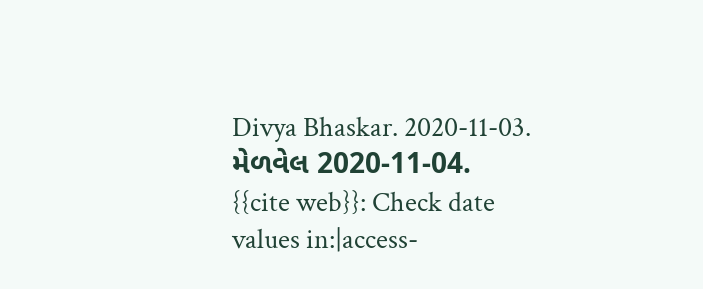Divya Bhaskar. 2020-11-03. મેળવેલ 2020-11-04.
{{cite web}}: Check date values in:|access-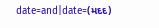date=and|date=(મદદ)